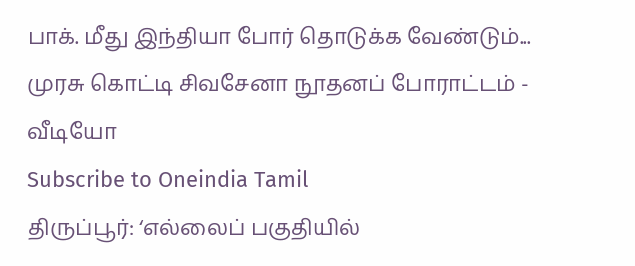பாக். மீது இந்தியா போர் தொடுக்க வேண்டும்... முரசு கொட்டி சிவசேனா நூதனப் போராட்டம் - வீடியோ
Subscribe to Oneindia Tamil
திருப்பூர்: ‘எல்லைப் பகுதியில்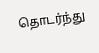தொடர்ந்து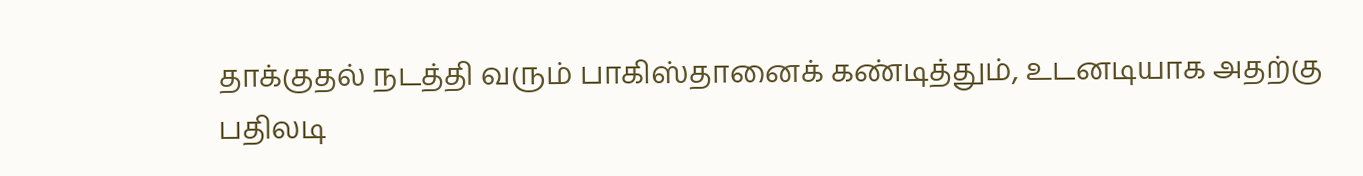தாக்குதல் நடத்தி வரும் பாகிஸ்தானைக் கண்டித்தும், உடனடியாக அதற்கு பதிலடி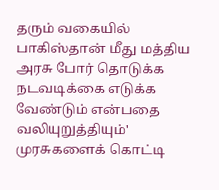தரும் வகையில் பாகிஸ்தான் மீது மத்திய அரசு போர் தொடுக்க நடவடிக்கை எடுக்க வேண்டும் என்பதை வலியுறுத்தியும்' முரசுகளைக் கொட்டி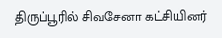திருப்பூரில் சிவசேனா கட்சியினர்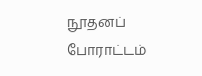நூதனப் போராட்டம்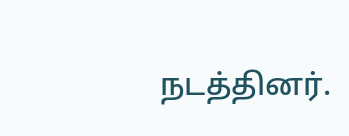நடத்தினர்.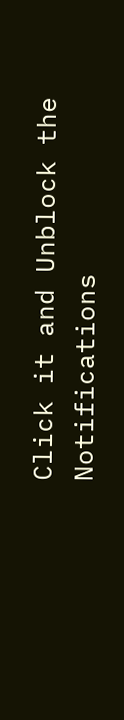Click it and Unblock the Notifications